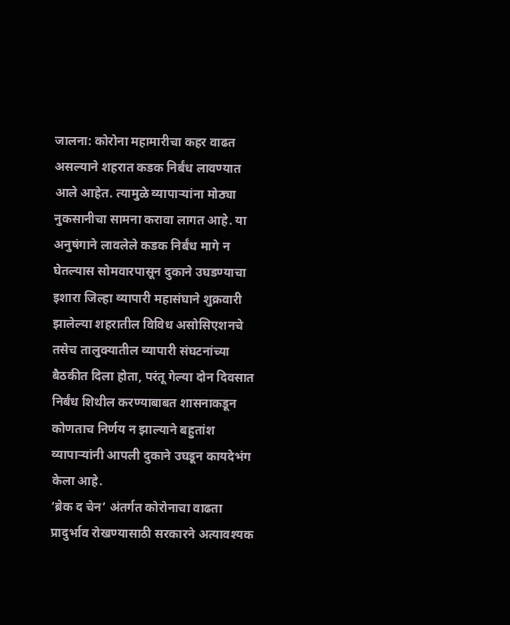जालना: कोरोना महामारीचा कहर वाढत असल्याने शहरात कडक निर्बंध लावण्यात आले आहेत. त्यामुळे व्यापाऱ्यांना मोठ्या नुकसानीचा सामना करावा लागत आहे. या अनुषंगाने लावलेले कडक निर्बंध मागे न घेतल्यास सोमवारपासून दुकाने उघडण्याचा इशारा जिल्हा व्यापारी महासंघाने शुक्रवारी झालेल्या शहरातील विविध असोसिएशनचे तसेच तालुक्यातील व्यापारी संघटनांच्या बैठकीत दिला होता, परंतू गेल्या दोन दिवसात निर्बंध शिथील करण्याबाबत शासनाकडून कोणताच निर्णय न झाल्याने बहुतांश व्यापाऱ्यांनी आपली दुकाने उघडून कायदेभंग केला आहे.
‘ब्रेक द चेन’ अंतर्गत कोरोनाचा वाढता प्रादुर्भाव रोखण्यासाठी सरकारने अत्यावश्यक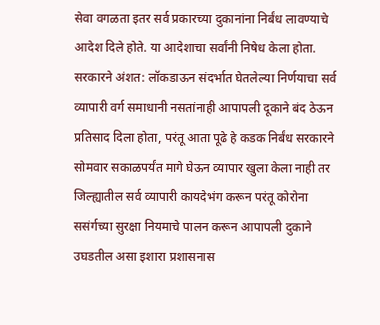सेवा वगळता इतर सर्व प्रकारच्या दुकानांना निर्बंध लावण्याचे आदेश दिले होते. या आदेशाचा सर्वांनी निषेध केला होता. सरकारने अंशत: लॉकडाऊन संदर्भात घेतलेल्या निर्णयाचा सर्व व्यापारी वर्ग समाधानी नसतांनाही आपापली दूकाने बंद ठेऊन प्रतिसाद दिला होता, परंतू आता पूढे हे कडक निर्बंध सरकारने सोमवार सकाळपर्यंत मागे घेऊन व्यापार खुला केला नाही तर जिल्ह्यातील सर्व व्यापारी कायदेभंग करून परंतू कोरोना ससंर्गच्या सुरक्षा नियमाचे पालन करून आपापली दुकाने उघडतील असा इशारा प्रशासनास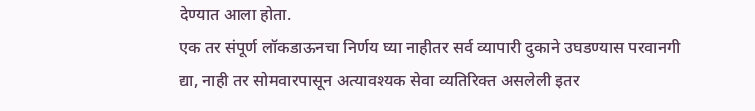देण्यात आला होता.
एक तर संपूर्ण लॉकडाऊनचा निर्णय घ्या नाहीतर सर्व व्यापारी दुकाने उघडण्यास परवानगी द्या, नाही तर सोमवारपासून अत्यावश्यक सेवा व्यतिरिक्त असलेली इतर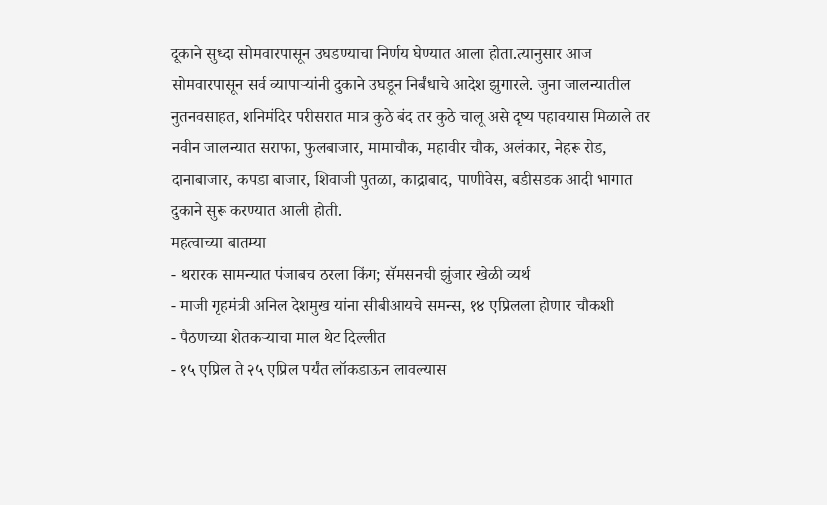दूकाने सुध्दा सोमवारपासून उघडण्याचा निर्णय घेण्यात आला होता.त्यानुसार आज सोमवारपासून सर्व व्यापाऱ्यांनी दुकाने उघडून निर्बंधाचे आदेश झुगारले. जुना जालन्यातील नुतनवसाहत, शनिमंदिर परीसरात मात्र कुठे बंद तर कुठे चालू असे दृष्य पहावयास मिळाले तर नवीन जालन्यात सराफा, फुलबाजार, मामाचौक, महावीर चौक, अलंकार, नेहरू रोड, दानाबाजार, कपडा बाजार, शिवाजी पुतळा, काद्राबाद, पाणीवेस, बडीसडक आदी भागात दुकाने सुरू करण्यात आली होती.
महत्वाच्या बातम्या
- थरारक सामन्यात पंजाबच ठरला किंग; सॅमसनची झुंजार खेळी व्यर्थ
- माजी गृहमंत्री अनिल देशमुख यांना सीबीआयचे समन्स, १४ एप्रिलला होणार चौकशी
- पैठणच्या शेतकऱ्याचा माल थेट दिल्लीत
- १५ एप्रिल ते २५ एप्रिल पर्यंत लॉकडाऊन लावल्यास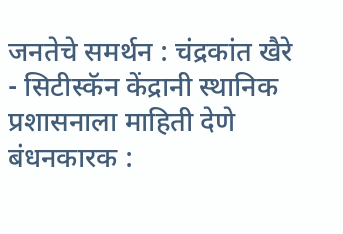जनतेचे समर्थन : चंद्रकांत खैरे
- सिटीस्कॅन केंद्रानी स्थानिक प्रशासनाला माहिती देणे बंधनकारक :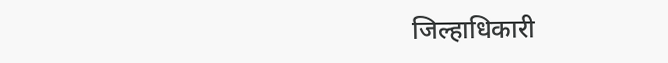जिल्हाधिकारी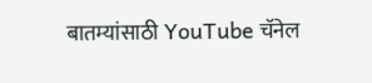बातम्यांसाठी YouTube चॅनेल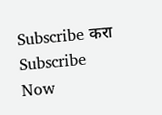Subscribe करा
Subscribe Now